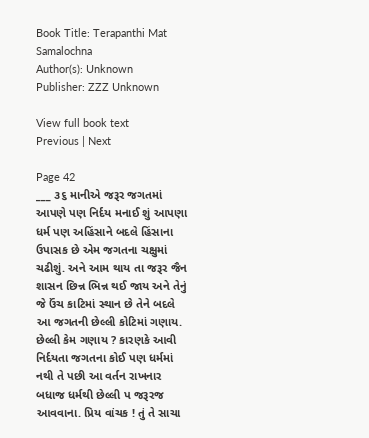Book Title: Terapanthi Mat Samalochna
Author(s): Unknown
Publisher: ZZZ Unknown

View full book text
Previous | Next

Page 42
___ ૩૬ માનીએ જરૂર જગતમાં આપણે પણ નિર્દય મનાઈ શું આપણા ધર્મ પણ અહિંસાને બદલે હિંસાના ઉપાસક છે એમ જગતના ચક્ષુમાં ચઢીશું. અને આમ થાય તા જરૂર જૈન શાસન છિન્ન ભિન્ન થઈ જાય અને તેનું જે ઉંચ કાટિમાં સ્થાન છે તેને બદલે આ જગતની છેલ્લી કોટિમાં ગણાય. છેલ્લી કેમ ગણાય ? કારણકે આવી નિર્દયતા જગતના કોઈ પણ ધર્મમાં નથી તે પછી આ વર્તન રાખનાર બધાજ ધર્મથી છેલ્લી પ જરૂરજ આવવાના. પ્રિય વાંચક ! તું તે સાચા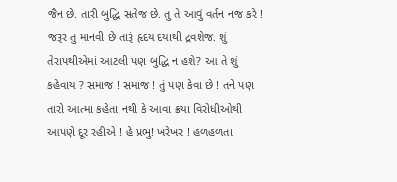જૈન છે. તારી બુદ્ધિ સતેજ છે. તુ તે આવું વર્તન નજ કરે ! જરૂર તુ માનવી છે તારૂં હૃદય દયાથી દ્રવશેજ. શું તેરાપથીએમાં આટલી પણ બુદ્ધિ ન હશે? આ તે શું કહેવાય ? સમાજ ! સમાજ ! તું પણ કેવા છે ! તને પણ તારો આત્મા કહેતા નથી કે આવા ક્રયા વિરોધીઓથી આપણે દૂર રહીએ ! હે પ્રભુ! ખરેખર ! હળહળતા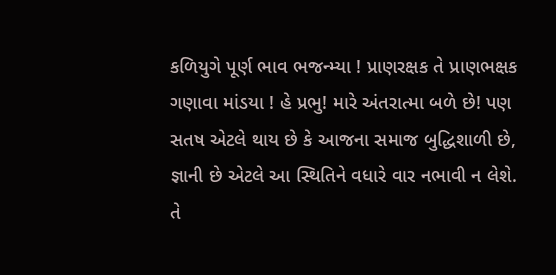કળિયુગે પૂર્ણ ભાવ ભજન્મ્યા ! પ્રાણરક્ષક તે પ્રાણભક્ષક ગણાવા માંડયા ! હે પ્રભુ! મારે અંતરાત્મા બળે છે! પણ સતષ એટલે થાય છે કે આજના સમાજ બુદ્ધિશાળી છે, જ્ઞાની છે એટલે આ સ્થિતિને વધારે વાર નભાવી ન લેશે. તે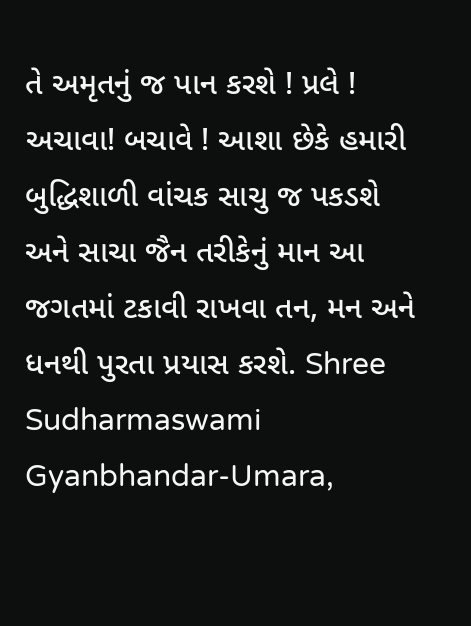તે અમૃતનું જ પાન કરશે ! પ્રલે ! અચાવા! બચાવે ! આશા છેકે હમારી બુદ્ધિશાળી વાંચક સાચુ જ પકડશે અને સાચા જૈન તરીકેનું માન આ જગતમાં ટકાવી રાખવા તન, મન અને ધનથી પુરતા પ્રયાસ કરશે. Shree Sudharmaswami Gyanbhandar-Umara,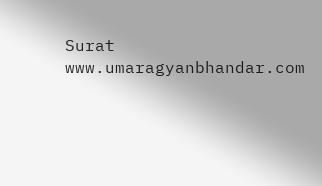Surat www.umaragyanbhandar.com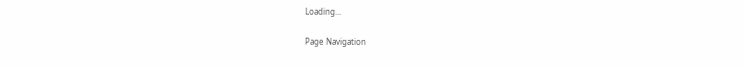Loading...

Page Navigation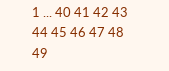1 ... 40 41 42 43 44 45 46 47 48 49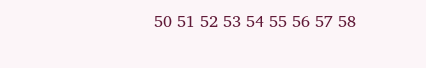50 51 52 53 54 55 56 57 58